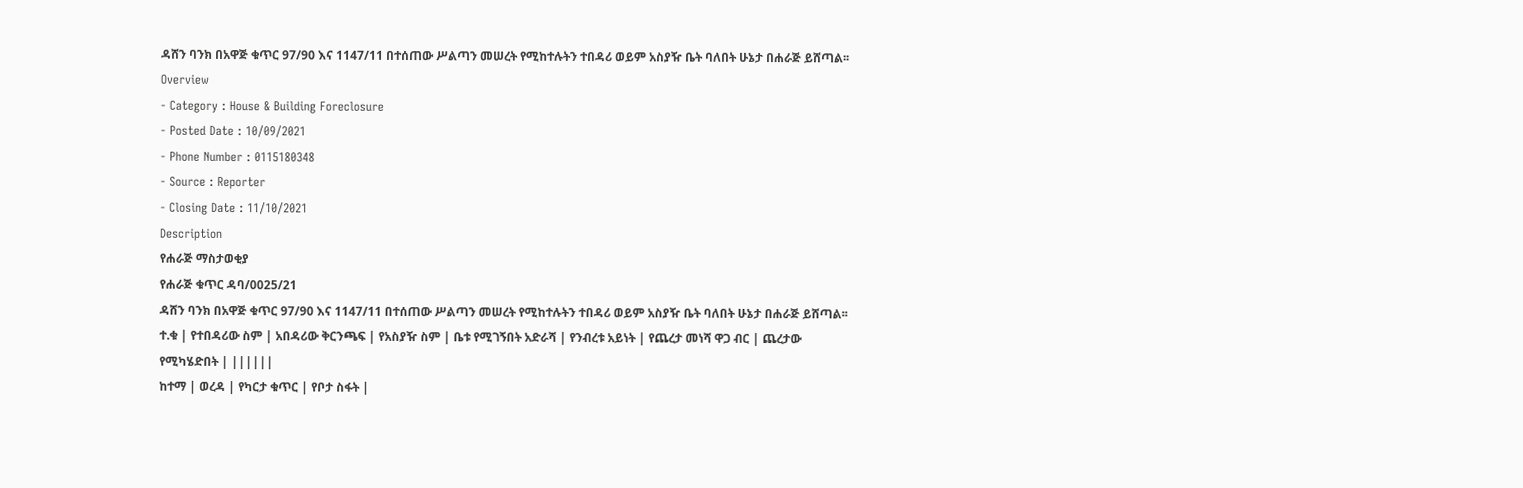ዳሸን ባንክ በአዋጅ ቁጥር 97/90 እና 1147/11 በተሰጠው ሥልጣን መሠረት የሚከተሉትን ተበዳሪ ወይም አስያዥ ቤት ባለበት ሁኔታ በሐራጅ ይሸጣል፡፡
Overview
- Category : House & Building Foreclosure
- Posted Date : 10/09/2021
- Phone Number : 0115180348
- Source : Reporter
- Closing Date : 11/10/2021
Description
የሐራጅ ማስታወቂያ
የሐራጅ ቁጥር ዳባ/0025/21
ዳሸን ባንክ በአዋጅ ቁጥር 97/90 እና 1147/11 በተሰጠው ሥልጣን መሠረት የሚከተሉትን ተበዳሪ ወይም አስያዥ ቤት ባለበት ሁኔታ በሐራጅ ይሸጣል፡፡
ተ.ቁ | የተበዳሪው ስም | አበዳሪው ቅርንጫፍ | የአስያዥ ስም | ቤቱ የሚገኝበት አድራሻ | የንብረቱ አይነት | የጨረታ መነሻ ዋጋ ብር | ጨረታው የሚካሄድበት | ||||||
ከተማ | ወረዳ | የካርታ ቁጥር | የቦታ ስፋት |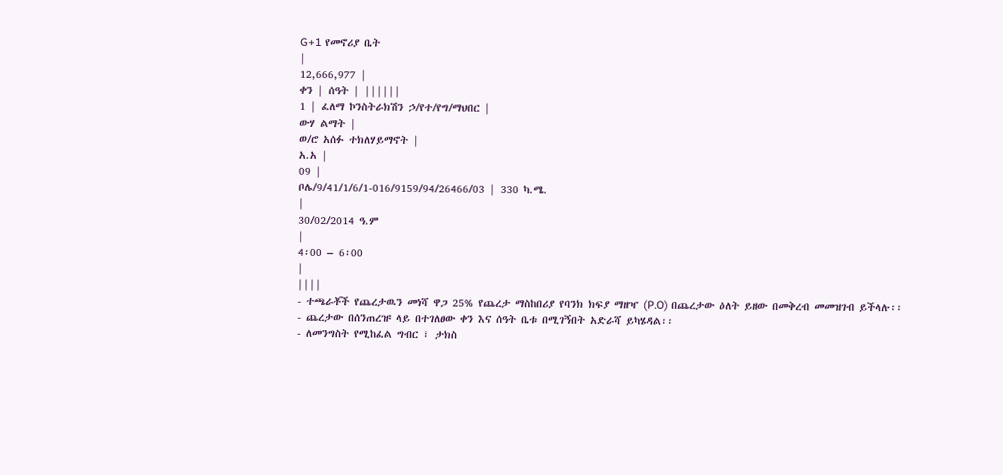G+1 የመኖሪያ ቤት
|
12,666,977 |
ቀን | ሰዓት | ||||||
1 | ፈለማ ኮንስትራክሽን ኃ/የተ/የግ/ማህበር |
ውሃ ልማት |
ወ/ሮ አሰፉ ተክለሃይማኖት |
አ.አ |
09 |
ቦሌ/9/41/1/6/1-016/9159/94/26466/03 | 330 ካ.ሜ.
|
30/02/2014 ዓ.ም
|
4፡00 – 6፡00
|
||||
- ተጫራቾች የጨረታዉን መነሻ ዋጋ 25% የጨረታ ማስከበሪያ የባንክ ክፍያ ማዘዣ (P.O) በጨረታው ዕለት ይዘው በመቅረብ መመዝገብ ይችላሉ፡፡
- ጨረታው በሰንጠረዡ ላይ በተገለፀው ቀን እና ሰዓት ቤቱ በሚገኝበት አድራሻ ይካሄዳል፡፡
- ለመንግስት የሚከፈል ግብር ፣ ታክስ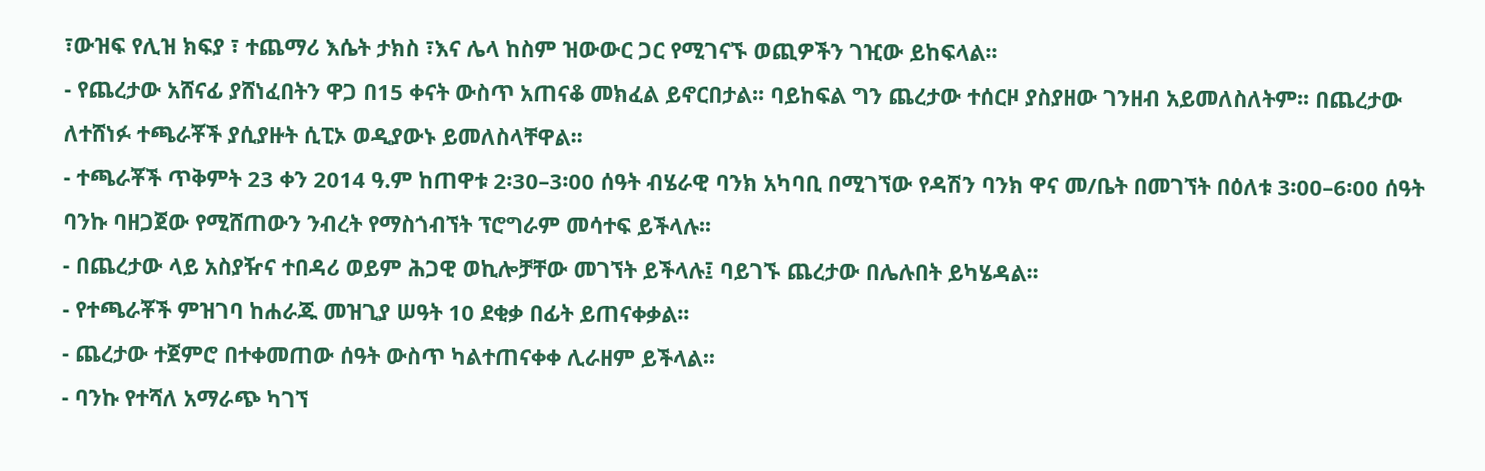፣ውዝፍ የሊዝ ክፍያ ፣ ተጨማሪ እሴት ታክስ ፣እና ሌላ ከስም ዝውውር ጋር የሚገናኙ ወጪዎችን ገዢው ይከፍላል፡፡
- የጨረታው አሸናፊ ያሸነፈበትን ዋጋ በ15 ቀናት ውስጥ አጠናቆ መክፈል ይኖርበታል፡፡ ባይከፍል ግን ጨረታው ተሰርዞ ያስያዘው ገንዘብ አይመለስለትም፡፡ በጨረታው ለተሸነፉ ተጫራቾች ያሲያዙት ሲፒኦ ወዲያውኑ ይመለስላቸዋል፡፡
- ተጫራቾች ጥቅምት 23 ቀን 2014 ዓ.ም ከጠዋቱ 2፡30–3፡00 ሰዓት ብሄራዊ ባንክ አካባቢ በሚገኘው የዳሽን ባንክ ዋና መ/ቤት በመገኘት በዕለቱ 3፡00–6፡00 ሰዓት ባንኩ ባዘጋጀው የሚሸጠውን ንብረት የማስጎብኘት ፕሮግራም መሳተፍ ይችላሉ፡፡
- በጨረታው ላይ አስያዥና ተበዳሪ ወይም ሕጋዊ ወኪሎቻቸው መገኘት ይችላሉ፤ ባይገኙ ጨረታው በሌሉበት ይካሄዳል፡፡
- የተጫራቾች ምዝገባ ከሐራጁ መዝጊያ ሠዓት 10 ደቂቃ በፊት ይጠናቀቃል፡፡
- ጨረታው ተጀምሮ በተቀመጠው ሰዓት ውስጥ ካልተጠናቀቀ ሊራዘም ይችላል፡፡
- ባንኩ የተሻለ አማራጭ ካገኘ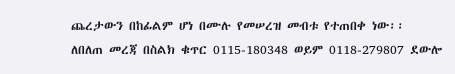ጨረታውን በከፊልም ሆነ በሙሉ የመሠረዝ መብቱ የተጠበቀ ነው፡፡
ለበለጠ መረጃ በስልክ ቁጥር 0115-180348 ወይም 0118-279807 ደውሎ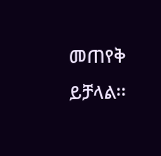መጠየቅ ይቻላል፡፡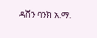ዳሸን ባንክ አ.ማ.